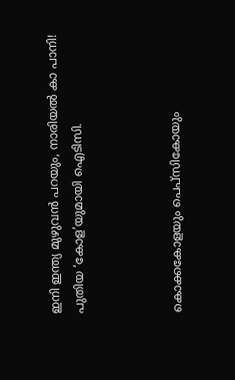ഇനി ഇന്ത്യ മുഴുവന്‍ പറയും, നാരിയല്‍ കാ പാനി! പുതിയ ‘കോള’യുമായി ഐടിസി.



കൊക്കകോളയും പെപ്‌സികോയും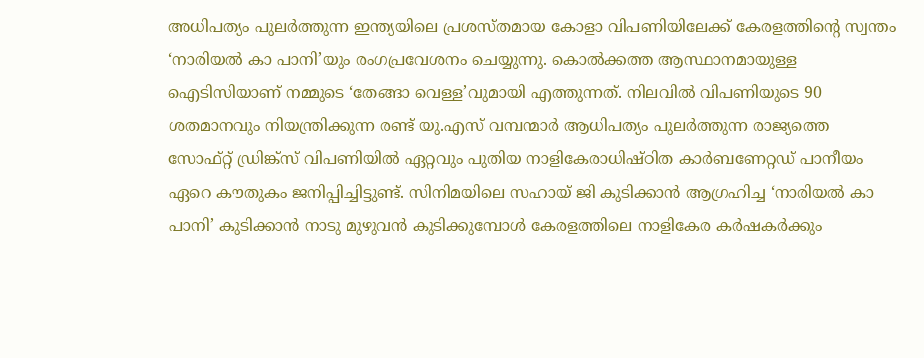അധിപത്യം പുലര്‍ത്തുന്ന ഇന്ത്യയിലെ പ്രശസ്തമായ കോളാ വിപണിയിലേക്ക് കേരളത്തിന്റെ സ്വന്തം ‘നാരിയല്‍ കാ പാനി’യും രംഗപ്രവേശനം ചെയ്യുന്നു. കൊല്‍ക്കത്ത ആസ്ഥാനമായുള്ള ഐടിസിയാണ് നമ്മുടെ ‘തേങ്ങാ വെള്ള’വുമായി എത്തുന്നത്. നിലവില്‍ വിപണിയുടെ 90 ശതമാനവും നിയന്ത്രിക്കുന്ന രണ്ട് യു.എസ് വമ്പന്മാര്‍ ആധിപത്യം പുലര്‍ത്തുന്ന രാജ്യത്തെ സോഫ്റ്റ് ഡ്രിങ്ക്‌സ് വിപണിയില്‍ ഏറ്റവും പുതിയ നാളികേരാധിഷ്ഠിത കാര്‍ബണേറ്റഡ് പാനീയം ഏറെ കൗതുകം ജനിപ്പിച്ചിട്ടുണ്ട്. സിനിമയിലെ സഹായ് ജി കുടിക്കാന്‍ ആഗ്രഹിച്ച ‘നാരിയല്‍ കാ പാനി’ കുടിക്കാന്‍ നാടു മുഴുവന്‍ കുടിക്കുമ്പോള്‍ കേരളത്തിലെ നാളികേര കര്‍ഷകര്‍ക്കും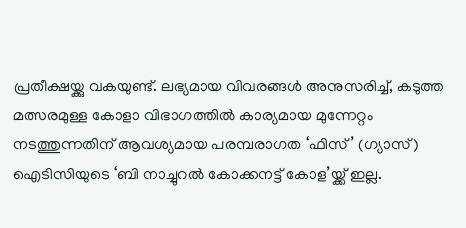പ്രതീക്ഷയ്ക്കു വകയുണ്ട്. ലഭ്യമായ വിവരങ്ങള്‍ അനുസരിച്ച്, കടുത്ത മത്സരമുള്ള കോളാ വിഭാഗത്തില്‍ കാര്യമായ മുന്നേറ്റം നടത്തുന്നതിന് ആവശ്യമായ പരമ്പരാഗത ‘ഫിസ്’ (ഗ്യാസ്) ഐടിസിയുടെ ‘ബി നാച്ചുറല്‍ കോക്കനട്ട് കോള’യ്ക്ക് ഇല്ല.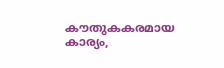കൗതുകകരമായ കാര്യം,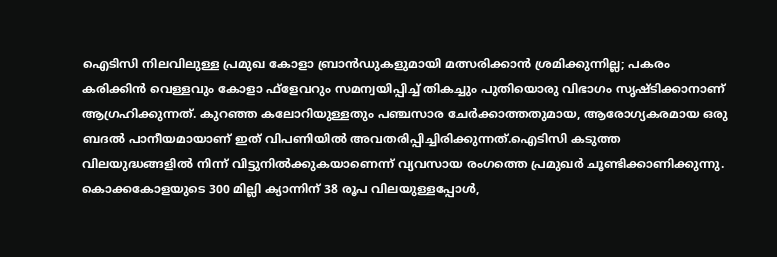ഐടിസി നിലവിലുള്ള പ്രമുഖ കോളാ ബ്രാന്‍ഡുകളുമായി മത്സരിക്കാന്‍ ശ്രമിക്കുന്നില്ല; പകരം കരിക്കിന്‍ വെള്ളവും കോളാ ഫ്‌ളേവറും സമന്വയിപ്പിച്ച് തികച്ചും പുതിയൊരു വിഭാഗം സൃഷ്ടിക്കാനാണ് ആഗ്രഹിക്കുന്നത്. കുറഞ്ഞ കലോറിയുള്ളതും പഞ്ചസാര ചേര്‍ക്കാത്തതുമായ, ആരോഗ്യകരമായ ഒരു ബദല്‍ പാനീയമായാണ് ഇത് വിപണിയില്‍ അവതരിപ്പിച്ചിരിക്കുന്നത്.ഐടിസി കടുത്ത വിലയുദ്ധങ്ങളില്‍ നിന്ന് വിട്ടുനില്‍ക്കുകയാണെന്ന് വ്യവസായ രംഗത്തെ പ്രമുഖര്‍ ചൂണ്ടിക്കാണിക്കുന്നു. കൊക്കകോളയുടെ 300 മില്ലി ക്യാന്നിന് 38 രൂപ വിലയുള്ളപ്പോള്‍,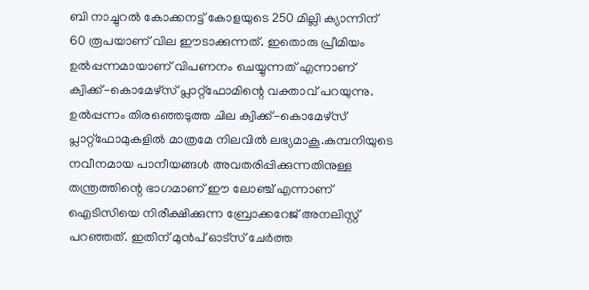ബി നാച്ചുറല്‍ കോക്കനട്ട് കോളയുടെ 250 മില്ലി ക്യാന്നിന് 60 രൂപയാണ് വില ഈടാക്കുന്നത്. ഇതൊരു പ്രീമിയം ഉല്‍പ്പന്നമായാണ് വിപണനം ചെയ്യുന്നത് എന്നാണ് ക്വിക്ക്-കൊമേഴ്‌സ് പ്ലാറ്റ്ഫോമിന്റെ വക്താവ് പറയുന്നു. ഉല്‍പ്പന്നം തിരഞ്ഞെടുത്ത ചില ക്വിക്ക്-കൊമേഴ്‌സ് പ്ലാറ്റ്ഫോമുകളില്‍ മാത്രമേ നിലവില്‍ ലഭ്യമാകൂ.കമ്പനിയുടെ നവീനമായ പാനീയങ്ങള്‍ അവതരിപ്പിക്കുന്നതിനുള്ള തന്ത്രത്തിന്റെ ഭാഗമാണ് ഈ ലോഞ്ച് എന്നാണ് ഐടിസിയെ നിരീക്ഷിക്കുന്ന ബ്രോക്കറേജ് അനലിസ്റ്റ് പറഞ്ഞത്. ഇതിന് മുന്‍പ് ഓട്‌സ് ചേര്‍ത്ത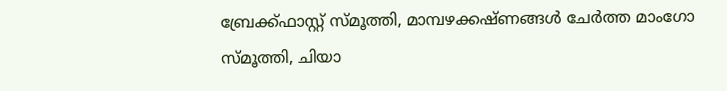ബ്രേക്ക്ഫാസ്റ്റ് സ്മൂത്തി, മാമ്പഴക്കഷ്ണങ്ങള്‍ ചേര്‍ത്ത മാംഗോ സ്മൂത്തി, ചിയാ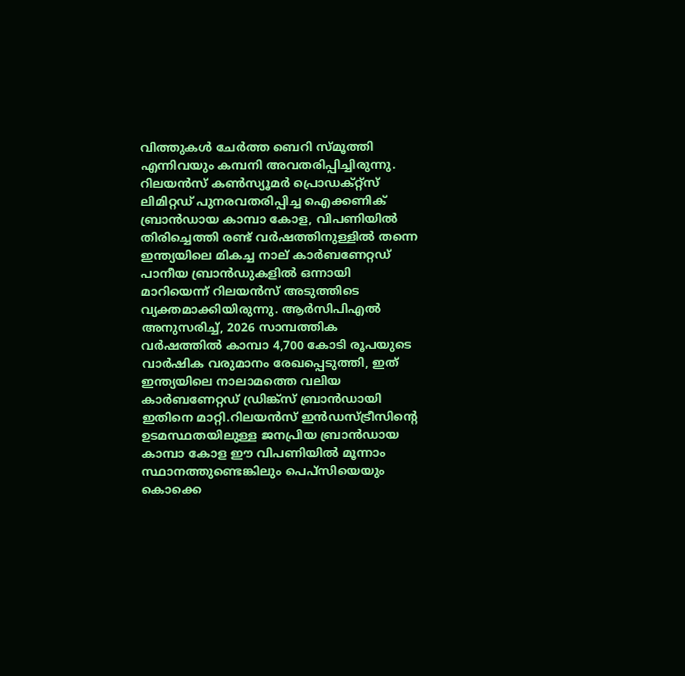വിത്തുകള്‍ ചേര്‍ത്ത ബെറി സ്മൂത്തി എന്നിവയും കമ്പനി അവതരിപ്പിച്ചിരുന്നു. റിലയന്‍സ് കണ്‍സ്യൂമര്‍ പ്രൊഡക്റ്റ്‌സ് ലിമിറ്റഡ് പുനരവതരിപ്പിച്ച ഐക്കണിക് ബ്രാന്‍ഡായ കാമ്പാ കോള, വിപണിയില്‍ തിരിച്ചെത്തി രണ്ട് വര്‍ഷത്തിനുള്ളില്‍ തന്നെ ഇന്ത്യയിലെ മികച്ച നാല് കാര്‍ബണേറ്റഡ് പാനീയ ബ്രാന്‍ഡുകളില്‍ ഒന്നായി മാറിയെന്ന് റിലയന്‍സ് അടുത്തിടെ വ്യക്തമാക്കിയിരുന്നു. ആര്‍സിപിഎല്‍ അനുസരിച്ച്, 2026 സാമ്പത്തിക വര്‍ഷത്തില്‍ കാമ്പാ 4,700 കോടി രൂപയുടെ വാര്‍ഷിക വരുമാനം രേഖപ്പെടുത്തി, ഇത് ഇന്ത്യയിലെ നാലാമത്തെ വലിയ കാര്‍ബണേറ്റഡ് ഡ്രിങ്ക്‌സ് ബ്രാന്‍ഡായി ഇതിനെ മാറ്റി.റിലയന്‍സ് ഇന്‍ഡസ്ട്രീസിന്റെ ഉടമസ്ഥതയിലുള്ള ജനപ്രിയ ബ്രാന്‍ഡായ കാമ്പാ കോള ഈ വിപണിയില്‍ മൂന്നാം സ്ഥാനത്തുണ്ടെങ്കിലും പെപ്‌സിയെയും കൊക്കെ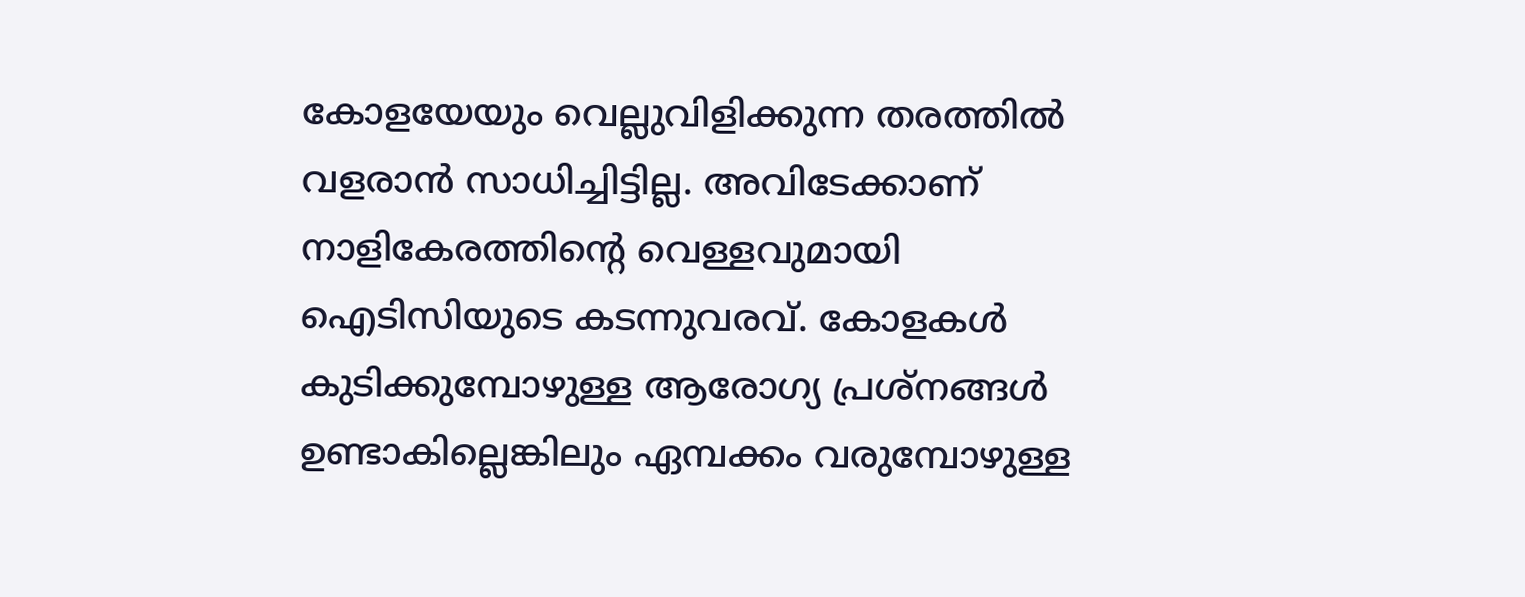കോളയേയും വെല്ലുവിളിക്കുന്ന തരത്തില്‍ വളരാന്‍ സാധിച്ചിട്ടില്ല. അവിടേക്കാണ് നാളികേരത്തിന്റെ വെള്ളവുമായി ഐടിസിയുടെ കടന്നുവരവ്. കോളകള്‍ കുടിക്കുമ്പോഴുള്ള ആരോഗ്യ പ്രശ്‌നങ്ങള്‍ ഉണ്ടാകില്ലെങ്കിലും ഏമ്പക്കം വരുമ്പോഴുള്ള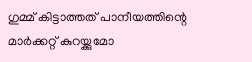ഗുമ്മ് കിട്ടാത്തത് പാനീയത്തിന്റെ മാര്‍ക്കറ്റ് കുറയ്ക്കുമോ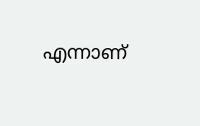എന്നാണ്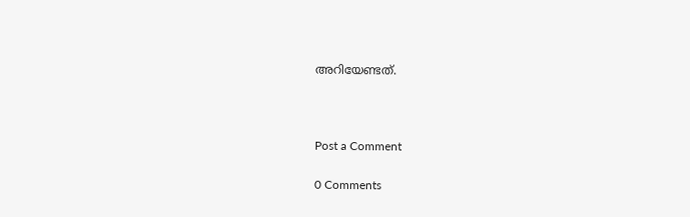അറിയേണ്ടത്.



Post a Comment

0 Comments